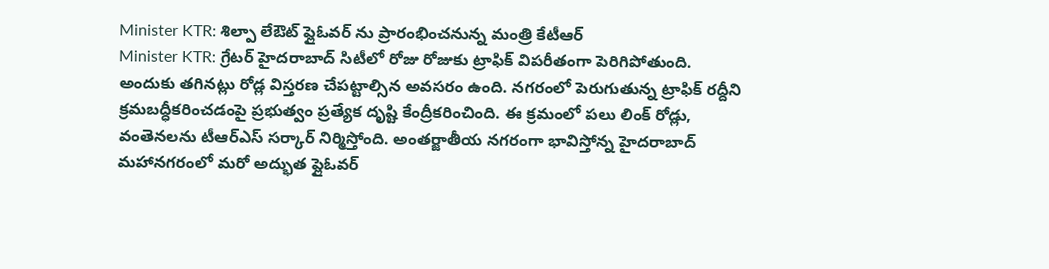Minister KTR: శిల్పా లేఔట్ ఫ్లైఓవర్ ను ప్రారంభించనున్న మంత్రి కేటీఆర్
Minister KTR: గ్రేటర్ హైదరాబాద్ సిటీలో రోజు రోజుకు ట్రాఫిక్ విపరీతంగా పెరిగిపోతుంది. అందుకు తగినట్లు రోడ్ల విస్తరణ చేపట్టాల్సిన అవసరం ఉంది. నగరంలో పెరుగుతున్న ట్రాఫిక్ రద్దీని క్రమబద్ధీకరించడంపై ప్రభుత్వం ప్రత్యేక దృష్టి కేంద్రీకరించింది. ఈ క్రమంలో పలు లింక్ రోడ్లు, వంతెనలను టీఆర్ఎస్ సర్కార్ నిర్మిస్తోంది. అంతర్జాతీయ నగరంగా భావిస్తోన్న హైదరాబాద్ మహానగరంలో మరో అద్భుత ప్లైఓవర్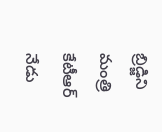బ్రిడ్జిని మంత్రి కేటీఆర్ నేడు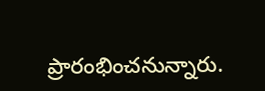ప్రారంభించనున్నారు.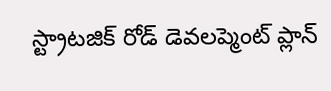స్ట్రాటజిక్ రోడ్ డెవలప్మెంట్ ప్లాన్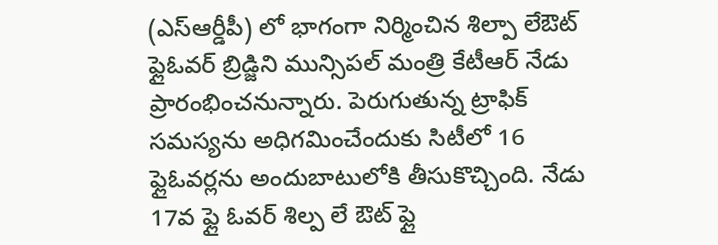(ఎస్ఆర్డీపీ) లో భాగంగా నిర్మించిన శిల్పా లేఔట్ ఫ్లైఓవర్ బ్రిడ్జిని మున్సిపల్ మంత్రి కేటీఆర్ నేడు ప్రారంభించనున్నారు. పెరుగుతున్న ట్రాఫిక్ సమస్యను అధిగమించేందుకు సిటీలో 16 ఫ్లైఓవర్లను అందుబాటులోకి తీసుకొచ్చింది. నేడు 17వ ఫ్లై ఓవర్ శిల్ప లే ఔట్ ఫ్లై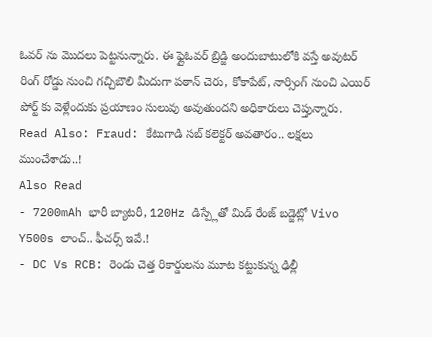ఓవర్ ను మొదలు పెట్టనున్నారు. ఈ ఫ్లైఓవర్ బ్రిడ్జి అందుబాటులోకి వస్తే అవుటర్ రింగ్ రోడ్డు నుంచి గచ్చిబౌలి మీదుగా పఠాన్ చెరు, కోకాపేట్, నార్సింగ్ నుంచి ఎయిర్ పోర్ట్ కు వెళ్లేందుకు ప్రయాణం సులువు అవుతుందని అధికారులు చెప్తున్నారు.
Read Also: Fraud: కేటుగాడి సబ్ కలెక్టర్ అవతారం.. లక్షలు ముంచేశాడు..!
Also Read
- 7200mAh భారీ బ్యాటరీ, 120Hz డిస్ప్లేతో మిడ్ రేంజ్ బడ్జెట్లో Vivo Y500s లాంచ్.. ఫీచర్స్ ఇవే.!
- DC Vs RCB: రెండు చెత్త రికార్డులను మూట కట్టుకున్న ఢిల్లీ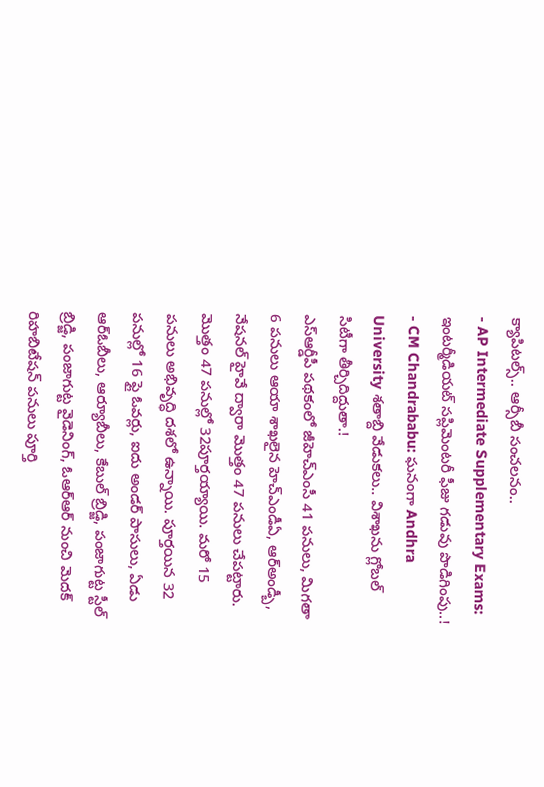క్యాపిటల్స్.. ఆర్సీబీ సంచలనం..
- AP Intermediate Supplementary Exams: ఇంటర్మీడియట్ సప్లిమెంటరీ ఫీజు గడువు పొడిగింపు..!
- CM Chandrababu: ఘనంగా Andhra University శతాబ్ది వేడుకలు.. విశాఖను గ్లోబల్ సిటీగా తీర్చిదిద్దుతా.!
ఎస్ఆర్డీపీ పథకంలో జీహెచ్ఎంసీ 41 పనులు, మిగతా 6 పనులు ఆయా శాఖలైన హెచ్ఎండీఏ, ఆర్అండ్బీ, నేషనల్ హైవే ద్వారా మొత్తం 47 పనులు చేపట్టారు. మొత్తం 47 పనుల్లో 32పూర్తయ్యాయి. మరో 15 పనులు అభివృద్ధి దశలో ఉన్నాయి. పూర్తయిన 32 పనుల్లో 16 ఫ్లై ఓవర్లు, ఐదు అండర్ పాసులు, ఏడు ఆర్ఓబీలు, ఆర్యూబీలు, కేబుల్ బ్రిడ్జి, పంజాగుట్ట స్టీల్ బ్రిడ్జి, పంజాగుట్ట వైడెనింగ్, ఓఆర్ఆర్ నుంచి మెదక్ రిహబిటేషన్ పనులు పూర్తి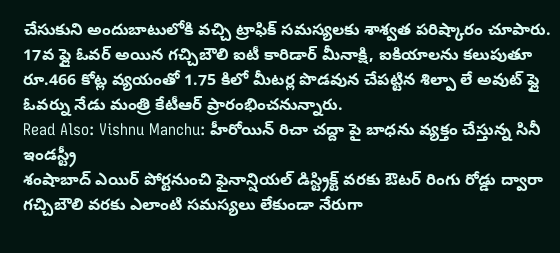చేసుకుని అందుబాటులోకి వచ్చి ట్రాఫిక్ సమస్యలకు శాశ్వత పరిష్కారం చూపారు. 17వ ఫ్లై ఓవర్ అయిన గచ్చిబౌలి ఐటీ కారిడార్ మీనాక్షి, ఐకియాలను కలుపుతూ రూ.466 కోట్ల వ్యయంతో 1.75 కిలో మీటర్ల పొడవున చేపట్టిన శిల్పా లే అవుట్ ఫ్లై ఓవర్ను నేడు మంత్రి కేటీఆర్ ప్రారంభించనున్నారు.
Read Also: Vishnu Manchu: హీరోయిన్ రిచా చద్దా పై బాధను వ్యక్తం చేస్తున్న సినీ ఇండస్ట్రీ
శంషాబాద్ ఎయిర్ పోర్టనుంచి ఫైనాన్షియల్ డిస్ట్రిక్ట్ వరకు ఔటర్ రింగు రోడ్డు ద్వారా గచ్చిబౌలి వరకు ఎలాంటి సమస్యలు లేకుండా నేరుగా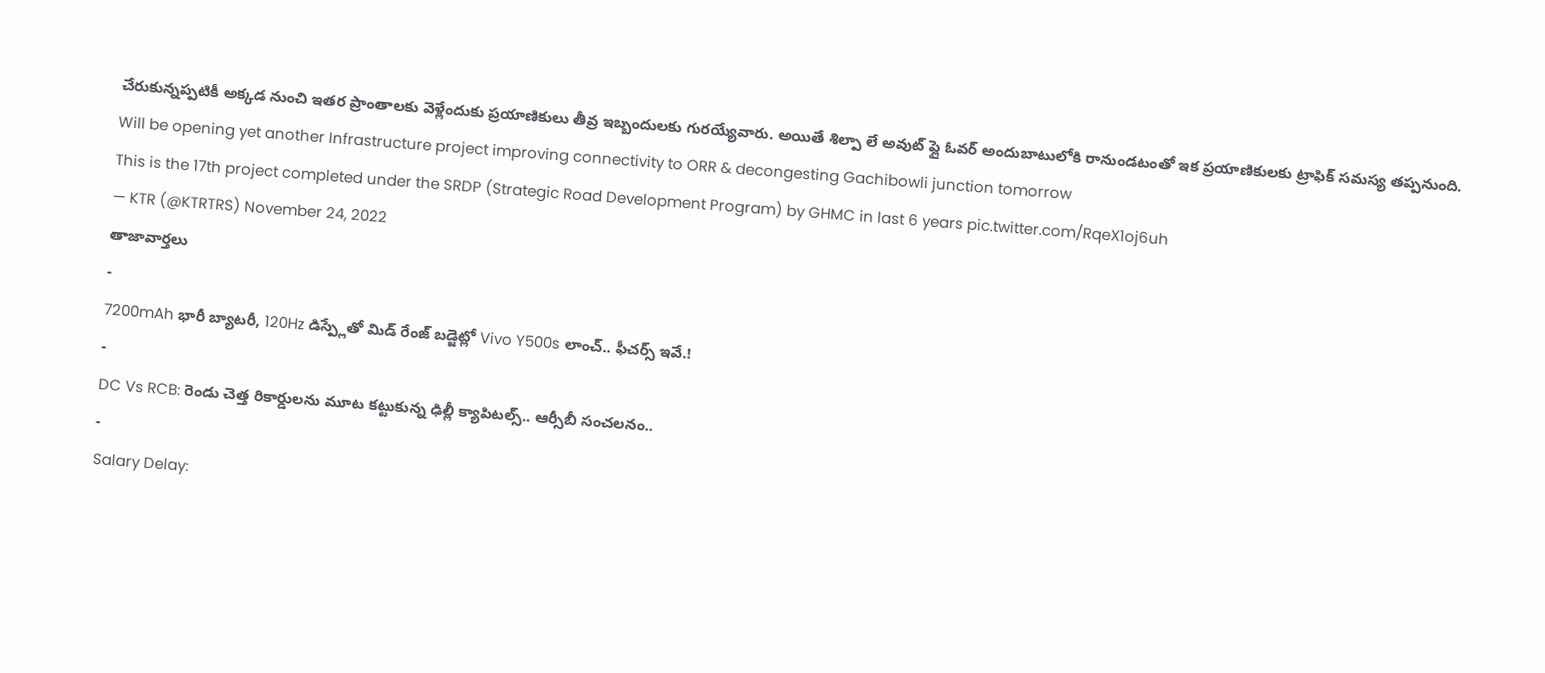చేరుకున్నప్పటికీ అక్కడ నుంచి ఇతర ప్రాంతాలకు వెళ్లేందుకు ప్రయాణికులు తీవ్ర ఇబ్బందులకు గురయ్యేవారు. అయితే శిల్పా లే అవుట్ ఫ్లై ఓవర్ అందుబాటులోకి రానుండటంతో ఇక ప్రయాణికులకు ట్రాఫిక్ సమస్య తప్పనుంది.
Will be opening yet another Infrastructure project improving connectivity to ORR & decongesting Gachibowli junction tomorrow
This is the 17th project completed under the SRDP (Strategic Road Development Program) by GHMC in last 6 years pic.twitter.com/RqeX1oj6uh
— KTR (@KTRTRS) November 24, 2022
తాజావార్తలు
-
7200mAh భారీ బ్యాటరీ, 120Hz డిస్ప్లేతో మిడ్ రేంజ్ బడ్జెట్లో Vivo Y500s లాంచ్.. ఫీచర్స్ ఇవే.!
-
DC Vs RCB: రెండు చెత్త రికార్డులను మూట కట్టుకున్న ఢిల్లీ క్యాపిటల్స్.. ఆర్సీబీ సంచలనం..
-
Salary Delay: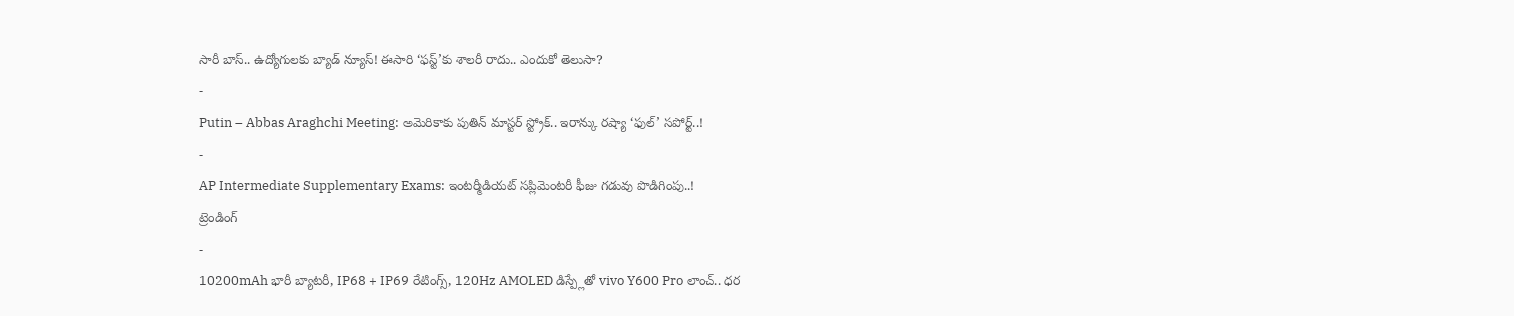సారీ బాస్.. ఉద్యోగులకు బ్యాడ్ న్యూస్! ఈసారి ‘ఫస్ట్’కు శాలరీ రాదు.. ఎందుకో తెలుసా?
-
Putin – Abbas Araghchi Meeting: అమెరికాకు పుతిన్ మాస్టర్ స్ట్రోక్.. ఇరాన్కు రష్యా ‘ఫుల్’ సపోర్ట్..!
-
AP Intermediate Supplementary Exams: ఇంటర్మీడియట్ సప్లిమెంటరీ ఫీజు గడువు పొడిగింపు..!
ట్రెండింగ్
-
10200mAh భారీ బ్యాటరీ, IP68 + IP69 రేటింగ్స్, 120Hz AMOLED డిస్ప్లేతో vivo Y600 Pro లాంచ్.. ధర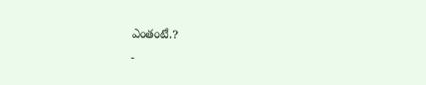ఎంతంటే.?
-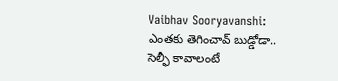Vaibhav Sooryavanshi: ఎంతకు తెగించావ్ బుడ్డోడా.. సెల్ఫీ కావాలంటే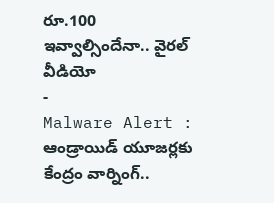రూ.100 ఇవ్వాల్సిందేనా.. వైరల్ వీడియో
-
Malware Alert : ఆండ్రాయిడ్ యూజర్లకు కేంద్రం వార్నింగ్..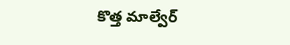కొత్త మాల్వేర్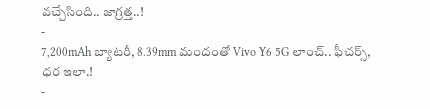వచ్చేసింది.. జాగ్రత్త..!
-
7,200mAh బ్యాటరీ, 8.39mm మందంతో Vivo Y6 5G లాంచ్.. ఫీచర్స్, ధర ఇలా.!
-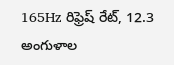165Hz రిఫ్రెష్ రేట్, 12.3 అంగుళాల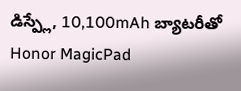డిస్ప్లే, 10,100mAh బ్యాటరీతో Honor MagicPad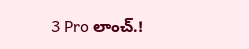3 Pro లాంచ్.!